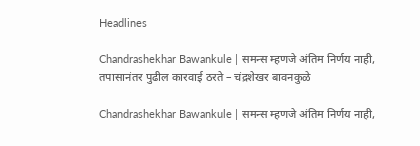Headlines

Chandrashekhar Bawankule | समन्स म्हणजे अंतिम निर्णय नाही, तपासानंतर पुढील कारवाई ठरते – चंद्रशेखर बावनकुळे

Chandrashekhar Bawankule | समन्स म्हणजे अंतिम निर्णय नाही,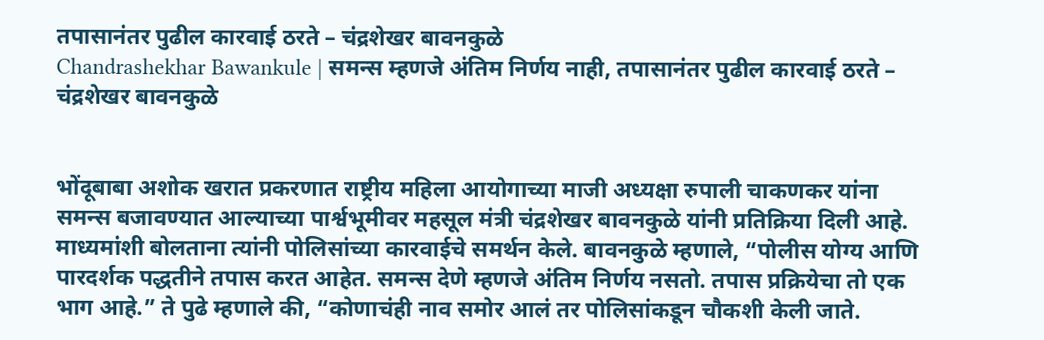तपासानंतर पुढील कारवाई ठरते – चंद्रशेखर बावनकुळे
Chandrashekhar Bawankule | समन्स म्हणजे अंतिम निर्णय नाही, तपासानंतर पुढील कारवाई ठरते – चंद्रशेखर बावनकुळे


भोंदूबाबा अशोक खरात प्रकरणात राष्ट्रीय महिला आयोगाच्या माजी अध्यक्षा रुपाली चाकणकर यांना समन्स बजावण्यात आल्याच्या पार्श्वभूमीवर महसूल मंत्री चंद्रशेखर बावनकुळे यांनी प्रतिक्रिया दिली आहे. माध्यमांशी बोलताना त्यांनी पोलिसांच्या कारवाईचे समर्थन केले. बावनकुळे म्हणाले, “पोलीस योग्य आणि पारदर्शक पद्धतीने तपास करत आहेत. समन्स देणे म्हणजे अंतिम निर्णय नसतो. तपास प्रक्रियेचा तो एक भाग आहे.” ते पुढे म्हणाले की, “कोणाचंही नाव समोर आलं तर पोलिसांकडून चौकशी केली जाते.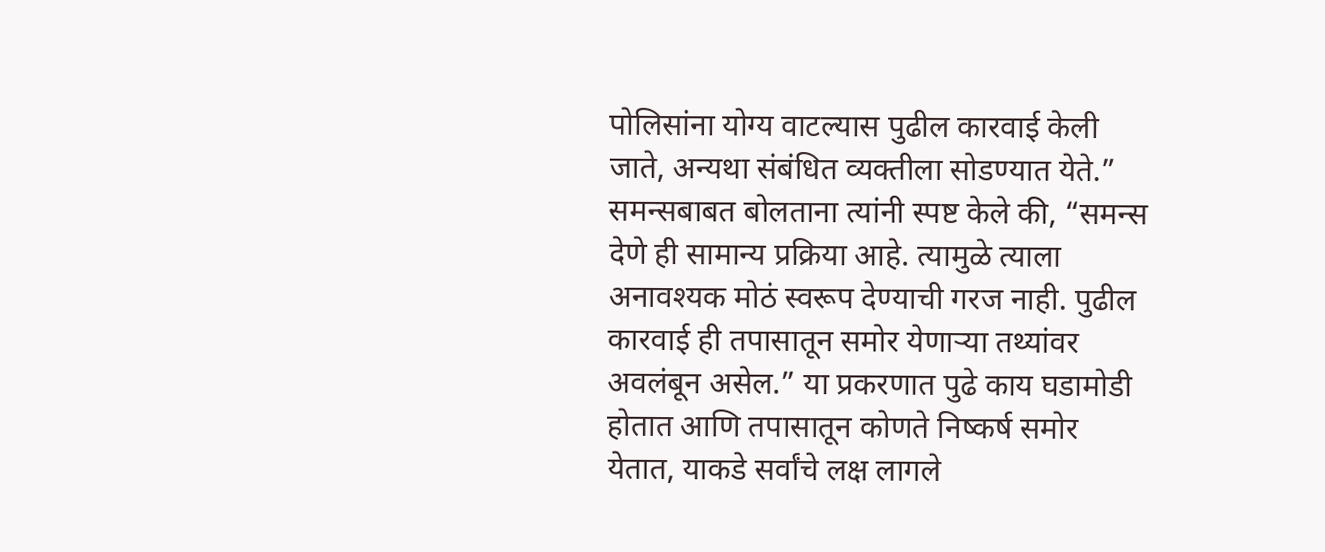पोलिसांना योग्य वाटल्यास पुढील कारवाई केली जाते, अन्यथा संबंधित व्यक्तीला सोडण्यात येते.” समन्सबाबत बोलताना त्यांनी स्पष्ट केले की, “समन्स देणे ही सामान्य प्रक्रिया आहे. त्यामुळे त्याला अनावश्यक मोठं स्वरूप देण्याची गरज नाही. पुढील कारवाई ही तपासातून समोर येणाऱ्या तथ्यांवर अवलंबून असेल.” या प्रकरणात पुढे काय घडामोडी होतात आणि तपासातून कोणते निष्कर्ष समोर येतात, याकडे सर्वांचे लक्ष लागले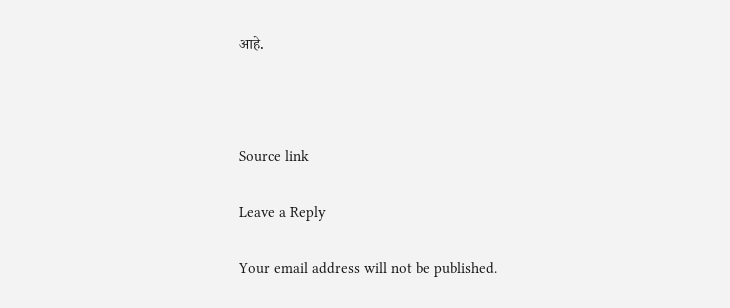आहे.



Source link

Leave a Reply

Your email address will not be published.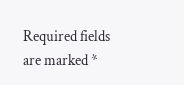Required fields are marked *